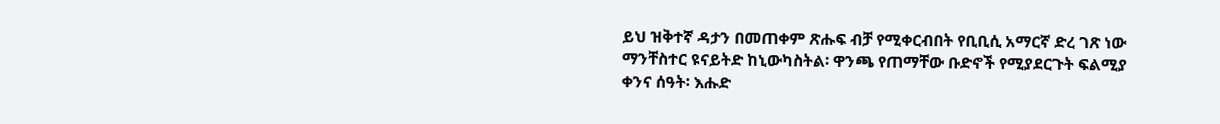ይህ ዝቅተኛ ዳታን በመጠቀም ጽሑፍ ብቻ የሚቀርብበት የቢቢሲ አማርኛ ድረ ገጽ ነው
ማንቸስተር ዩናይትድ ከኒውካስትል፡ ዋንጫ የጠማቸው ቡድኖች የሚያደርጉት ፍልሚያ
ቀንና ሰዓት፡ እሑድ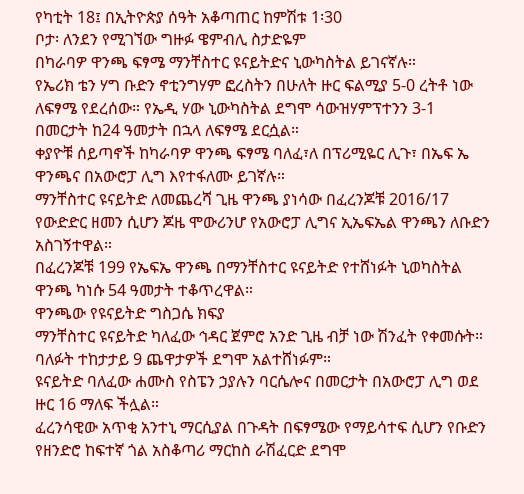የካቲት 18፤ በኢትዮጵያ ሰዓት አቆጣጠር ከምሽቱ 1፡30
ቦታ፡ ለንደን የሚገኘው ግዙፉ ዌምብሊ ስታድዬም
በካራባዎ ዋንጫ ፍፃሜ ማንቸስተር ዩናይትድና ኒውካስትል ይገናኛሉ።
የኤሪክ ቴን ሃግ ቡድን ኖቲንግሃም ፎረስትን በሁለት ዙር ፍልሚያ 5-0 ረትቶ ነው ለፍፃሜ የደረሰው። የኤዲ ሃው ኒውካስትል ደግሞ ሳውዝሃምፕተንን 3-1 በመርታት ከ24 ዓመታት በኋላ ለፍፃሜ ደርሷል።
ቀያዮቹ ሰይጣኖች ከካራባዎ ዋንጫ ፍፃሜ ባለፈ፣ለ በፕሪሚዬር ሊጉ፣ በኤፍ ኤ ዋንጫና በአውሮፓ ሊግ እየተፋለሙ ይገኛሉ።
ማንቸስተር ዩናይትድ ለመጨረሻ ጊዜ ዋንጫ ያነሳው በፈረንጆቹ 2016/17 የውድድር ዘመን ሲሆን ጆዜ ሞውሪንሆ የአውሮፓ ሊግና ኢኤፍኤል ዋንጫን ለቡድን አስገኝተዋል።
በፈረንጆቹ 199 የኤፍኤ ዋንጫ በማንቸስተር ዩናይትድ የተሸነፉት ኒወካስትል ዋንጫ ካነሱ 54 ዓመታት ተቆጥረዋል።
ዋንጫው የዩናይትድ ግስጋሴ ክፍያ
ማንቸስተር ዩናይትድ ካለፈው ኅዳር ጀምሮ አንድ ጊዜ ብቻ ነው ሽንፈት የቀመሱት። ባለፉት ተከታታይ 9 ጨዋታዎች ደግሞ አልተሸነፉም።
ዩናይትድ ባለፈው ሐሙስ የስፔን ኃያሉን ባርሴሎና በመርታት በአውሮፓ ሊግ ወደ ዙር 16 ማለፍ ችሏል።
ፈረንሳዊው አጥቂ አንተኒ ማርሲያል በጉዳት በፍፃሜው የማይሳተፍ ሲሆን የቡድን የዘንድሮ ከፍተኛ ጎል አስቆጣሪ ማርከስ ራሽፈርድ ደግሞ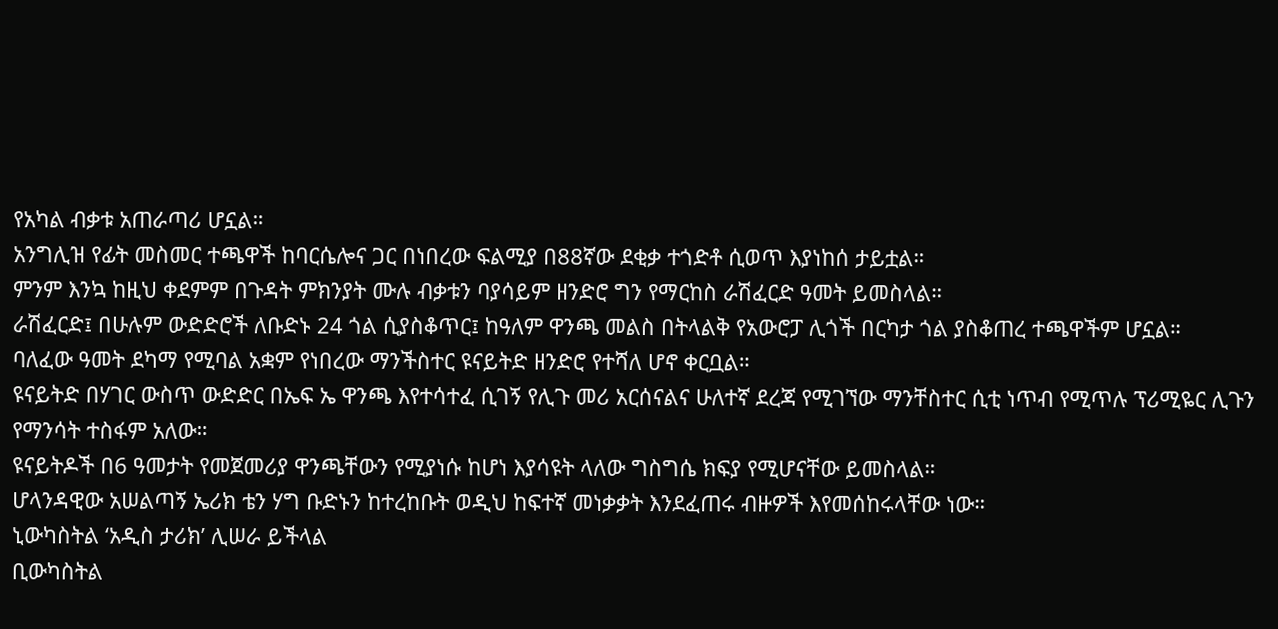የአካል ብቃቱ አጠራጣሪ ሆኗል።
አንግሊዝ የፊት መስመር ተጫዋች ከባርሴሎና ጋር በነበረው ፍልሚያ በ88ኛው ደቂቃ ተጎድቶ ሲወጥ እያነከሰ ታይቷል።
ምንም እንኳ ከዚህ ቀደምም በጉዳት ምክንያት ሙሉ ብቃቱን ባያሳይም ዘንድሮ ግን የማርከስ ራሽፈርድ ዓመት ይመስላል።
ራሽፈርድ፤ በሁሉም ውድድሮች ለቡድኑ 24 ጎል ሲያስቆጥር፤ ከዓለም ዋንጫ መልስ በትላልቅ የአውሮፓ ሊጎች በርካታ ጎል ያስቆጠረ ተጫዋችም ሆኗል።
ባለፈው ዓመት ደካማ የሚባል አቋም የነበረው ማንችስተር ዩናይትድ ዘንድሮ የተሻለ ሆኖ ቀርቧል።
ዩናይትድ በሃገር ውስጥ ውድድር በኤፍ ኤ ዋንጫ እየተሳተፈ ሲገኝ የሊጉ መሪ አርሰናልና ሁለተኛ ደረጃ የሚገኘው ማንቸስተር ሲቲ ነጥብ የሚጥሉ ፕሪሚዬር ሊጉን የማንሳት ተስፋም አለው።
ዩናይትዶች በ6 ዓመታት የመጀመሪያ ዋንጫቸውን የሚያነሱ ከሆነ እያሳዩት ላለው ግስግሴ ክፍያ የሚሆናቸው ይመስላል።
ሆላንዳዊው አሠልጣኝ ኤሪክ ቴን ሃግ ቡድኑን ከተረከቡት ወዲህ ከፍተኛ መነቃቃት እንደፈጠሩ ብዙዎች እየመሰከሩላቸው ነው።
ኒውካስትል ‘አዲስ ታሪክ’ ሊሠራ ይችላል
ቢውካስትል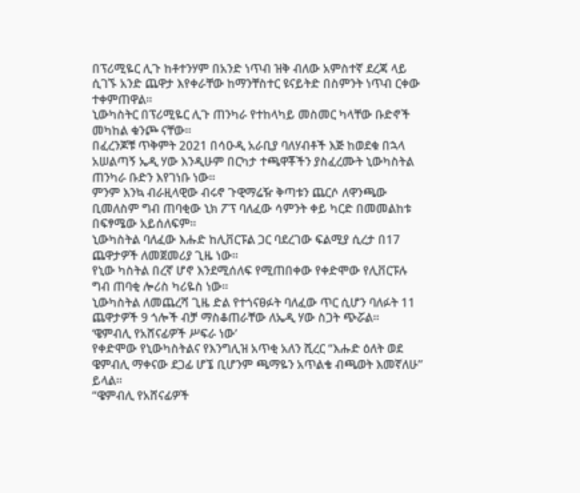በፕሪሚዬር ሊጉ ከቶተንሃም በአንድ ነጥብ ዝቅ ብለው አምስተኛ ደረጃ ላይ ሲገኙ አንድ ጨዋታ እየቀራቸው ከማንቸስተር ዩናይትድ በስምንት ነጥብ ርቀው ተቀምጠዋል።
ኒውካስትር በፕሪሚዬር ሊጉ ጠንካራ የተከላካይ መስመር ካላቸው ቡድኖች መካከል ቁንጮ ናቸው።
በፈረንጆቹ ጥቅምት 2021 በሳዑዲ አራቢያ ባለሃብቶች እጅ ከወደቁ በኋላ አሠልጣኝ ኤዲ ሃው እንዲሁም በርካታ ተጫዋቾችን ያስፈረሙት ኒውካስትል ጠንካራ ቡድን እየገነቡ ነው።
ምንም እንኳ ብራዚላዊው ብሩኖ ጉዊማሬዥ ቅጣቱን ጨርሶ ለዋንጫው ቢመለስም ግብ ጠባቂው ኒክ ፖፕ ባለፈው ሳምንት ቀይ ካርድ በመመልከቱ በፍፃሜው አይሰለፍም።
ኒውካስትል ባለፈው እሑድ ከሊቨርፑል ጋር ባደረገው ፍልሚያ ሲረታ በ17 ጨዋታዎች ለመጀመሪያ ጊዜ ነው።
የኒው ካስትል በረኛ ሆኖ እንደሚሰለፍ የሚጠበቀው የቀድሞው የሊቨርፑሉ ግብ ጠባቂ ሎሪስ ካሪዬስ ነው።
ኒውካስትል ለመጨረሻ ጊዜ ድል የተጎናፀፉት ባለፈው ጥር ሲሆን ባለፉት 11 ጨዋታዎች 9 ጎሎች ብቻ ማስቆጠራቸው ለኤዲ ሃው ስጋት ጭሯል።
‘ዌምብሊ የአሸናፊዎች ሥፍራ ነው’
የቀድሞው የኒውካስትልና የእንግሊዝ አጥቂ አለን ሺረር “እሑድ ዕለት ወደ ዌምብሊ ማቀናው ደጋፊ ሆኜ ቢሆንም ጫማዬን አጥልቄ ብጫወት እመኛለሁ” ይላል።
“ዌምብሊ የአሸናፊዎች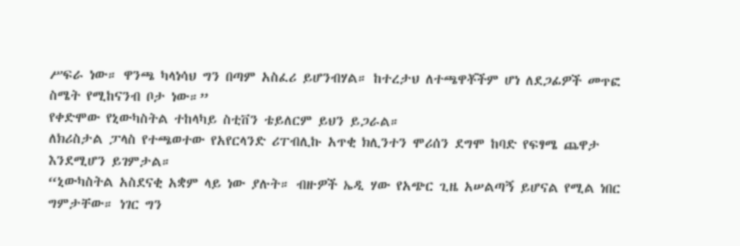ሥፍራ ነው። ዋንጫ ካላነሳህ ግን በጣም አስፈሪ ይሆንብሃል። ከተረታህ ለተጫዋቾችም ሆነ ለደጋፊዎች መጥፎ ስሜት የሚከናንብ ቦታ ነው።”
የቀድሞው የኒውካስትል ተከላካይ ስቲቨን ቴይለርም ይህን ይጋራል።
ለክሪስታል ፓላስ የተጫወተው የአየርላንድ ሪፐብሊኩ አጥቂ ክሊንተን ሞሪሰን ደግሞ ከባድ የፍፃሜ ጨዋታ እንደሚሆን ይገምታል።
“ኒውካስትል አስደናቂ አቋም ላይ ነው ያሉት። ብዙዎች ኤዲ ሃው የአጭር ጊዜ አሠልጣኝ ይሆናል የሚል ነበር ግምታቸው። ነገር ግን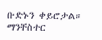ቡድኑን ቀይሮታል። ማንቸስተር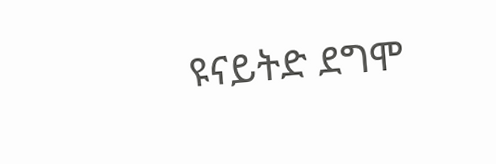ዩናይትድ ደግሞ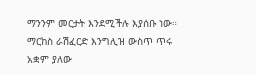ማንንም መርታት እንደሚችሉ እያሰቡ ነው። ማርከስ ራሽፈርድ እንግሊዝ ውስጥ ጥሩ አቋም ያለው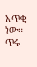አጥቂ ነው። ጥሩ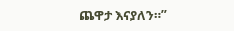ጨዋታ እናያለን።”